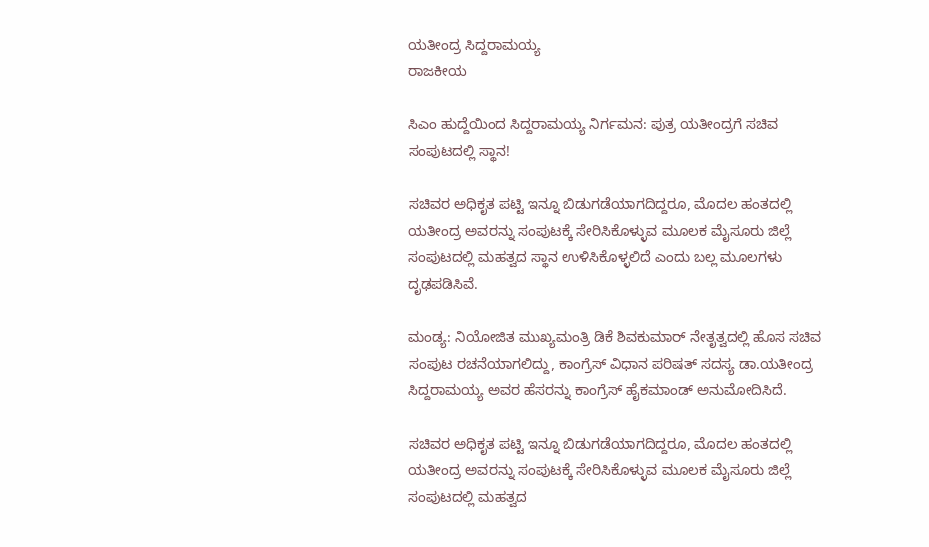ಯತೀಂದ್ರ ಸಿದ್ದರಾಮಯ್ಯ
ರಾಜಕೀಯ

ಸಿಎಂ ಹುದ್ದೆಯಿಂದ ಸಿದ್ದರಾಮಯ್ಯ ನಿರ್ಗಮನ: ಪುತ್ರ ಯತೀಂದ್ರಗೆ ಸಚಿವ ಸಂಪುಟದಲ್ಲಿ ಸ್ಥಾನ!

ಸಚಿವರ ಅಧಿಕೃತ ಪಟ್ಟಿ ಇನ್ನೂ ಬಿಡುಗಡೆಯಾಗದಿದ್ದರೂ, ಮೊದಲ ಹಂತದಲ್ಲಿ ಯತೀಂದ್ರ ಅವರನ್ನು ಸಂಪುಟಕ್ಕೆ ಸೇರಿಸಿಕೊಳ್ಳುವ ಮೂಲಕ ಮೈಸೂರು ಜಿಲ್ಲೆ ಸಂಪುಟದಲ್ಲಿ ಮಹತ್ವದ ಸ್ಥಾನ ಉಳಿಸಿಕೊಳ್ಳಲಿದೆ ಎಂದು ಬಲ್ಲ ಮೂಲಗಳು ದೃಢಪಡಿಸಿವೆ.

ಮಂಡ್ಯ: ನಿಯೋಜಿತ ಮುಖ್ಯಮಂತ್ರಿ ಡಿಕೆ ಶಿವಕುಮಾರ್ ನೇತೃತ್ವದಲ್ಲಿ ಹೊಸ ಸಚಿವ ಸಂಪುಟ ರಚನೆಯಾಗಲಿದ್ದು, ಕಾಂಗ್ರೆಸ್ ವಿಧಾನ ಪರಿಷತ್ ಸದಸ್ಯ ಡಾ.ಯತೀಂದ್ರ ಸಿದ್ದರಾಮಯ್ಯ ಅವರ ಹೆಸರನ್ನು ಕಾಂಗ್ರೆಸ್ ಹೈಕಮಾಂಡ್ ಅನುಮೋದಿಸಿದೆ.

ಸಚಿವರ ಅಧಿಕೃತ ಪಟ್ಟಿ ಇನ್ನೂ ಬಿಡುಗಡೆಯಾಗದಿದ್ದರೂ, ಮೊದಲ ಹಂತದಲ್ಲಿ ಯತೀಂದ್ರ ಅವರನ್ನು ಸಂಪುಟಕ್ಕೆ ಸೇರಿಸಿಕೊಳ್ಳುವ ಮೂಲಕ ಮೈಸೂರು ಜಿಲ್ಲೆ ಸಂಪುಟದಲ್ಲಿ ಮಹತ್ವದ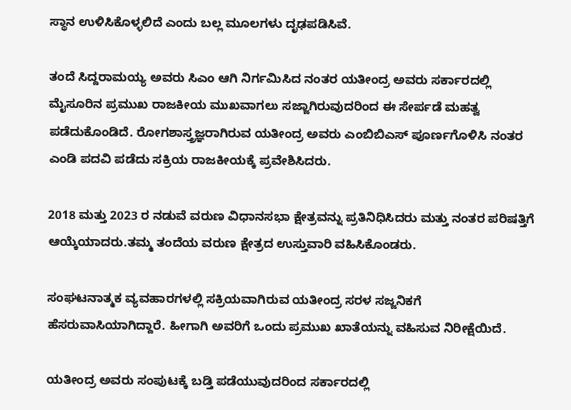ಸ್ಥಾನ ಉಳಿಸಿಕೊಳ್ಳಲಿದೆ ಎಂದು ಬಲ್ಲ ಮೂಲಗಳು ದೃಢಪಡಿಸಿವೆ.

ತಂದೆ ಸಿದ್ದರಾಮಯ್ಯ ಅವರು ಸಿಎಂ ಆಗಿ ನಿರ್ಗಮಿಸಿದ ನಂತರ ಯತೀಂದ್ರ ಅವರು ಸರ್ಕಾರದಲ್ಲಿ ಮೈಸೂರಿನ ಪ್ರಮುಖ ರಾಜಕೀಯ ಮುಖವಾಗಲು ಸಜ್ಜಾಗಿರುವುದರಿಂದ ಈ ಸೇರ್ಪಡೆ ಮಹತ್ವ ಪಡೆದುಕೊಂಡಿದೆ. ರೋಗಶಾಸ್ತ್ರಜ್ಞರಾಗಿರುವ ಯತೀಂದ್ರ ಅವರು ಎಂಬಿಬಿಎಸ್ ಪೂರ್ಣಗೊಳಿಸಿ ನಂತರ ಎಂಡಿ ಪದವಿ ಪಡೆದು ಸಕ್ರಿಯ ರಾಜಕೀಯಕ್ಕೆ ಪ್ರವೇಶಿಸಿದರು.

2018 ಮತ್ತು 2023 ರ ನಡುವೆ ವರುಣ ವಿಧಾನಸಭಾ ಕ್ಷೇತ್ರವನ್ನು ಪ್ರತಿನಿಧಿಸಿದರು ಮತ್ತು ನಂತರ ಪರಿಷತ್ತಿಗೆ ಆಯ್ಕೆಯಾದರು.ತಮ್ಮ ತಂದೆಯ ವರುಣ ಕ್ಷೇತ್ರದ ಉಸ್ತುವಾರಿ ವಹಿಸಿಕೊಂಡರು.

ಸಂಘಟನಾತ್ಮಕ ವ್ಯವಹಾರಗಳಲ್ಲಿ ಸಕ್ರಿಯವಾಗಿರುವ ಯತೀಂದ್ರ ಸರಳ ಸಜ್ಜನಿಕಗೆ ಹೆಸರುವಾಸಿಯಾಗಿದ್ದಾರೆ. ಹೀಗಾಗಿ ಅವರಿಗೆ ಒಂದು ಪ್ರಮುಖ ಖಾತೆಯನ್ನು ವಹಿಸುವ ನಿರೀಕ್ಷೆಯಿದೆ.

ಯತೀಂದ್ರ ಅವರು ಸಂಪುಟಕ್ಕೆ ಬಡ್ತಿ ಪಡೆಯುವುದರಿಂದ ಸರ್ಕಾರದಲ್ಲಿ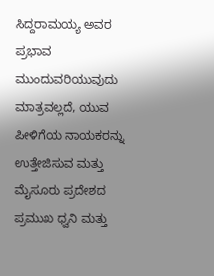ಸಿದ್ದರಾಮಯ್ಯ ಅವರ ಪ್ರಭಾವ ಮುಂದುವರಿಯುವುದು ಮಾತ್ರವಲ್ಲದೆ, ಯುವ ಪೀಳಿಗೆಯ ನಾಯಕರನ್ನು ಉತ್ತೇಜಿಸುವ ಮತ್ತು ಮೈಸೂರು ಪ್ರದೇಶದ ಪ್ರಮುಖ ಧ್ವನಿ ಮತ್ತು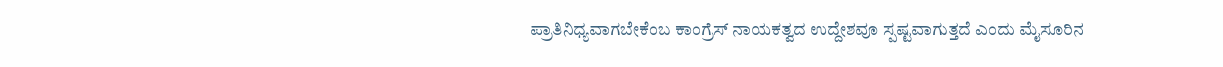ಪ್ರಾತಿನಿಧ್ಯವಾಗಬೇಕೆಂಬ ಕಾಂಗ್ರೆಸ್ ನಾಯಕತ್ವದ ಉದ್ದೇಶವೂ ಸ್ಪಷ್ಟವಾಗುತ್ತದೆ ಎಂದು ಮೈಸೂರಿನ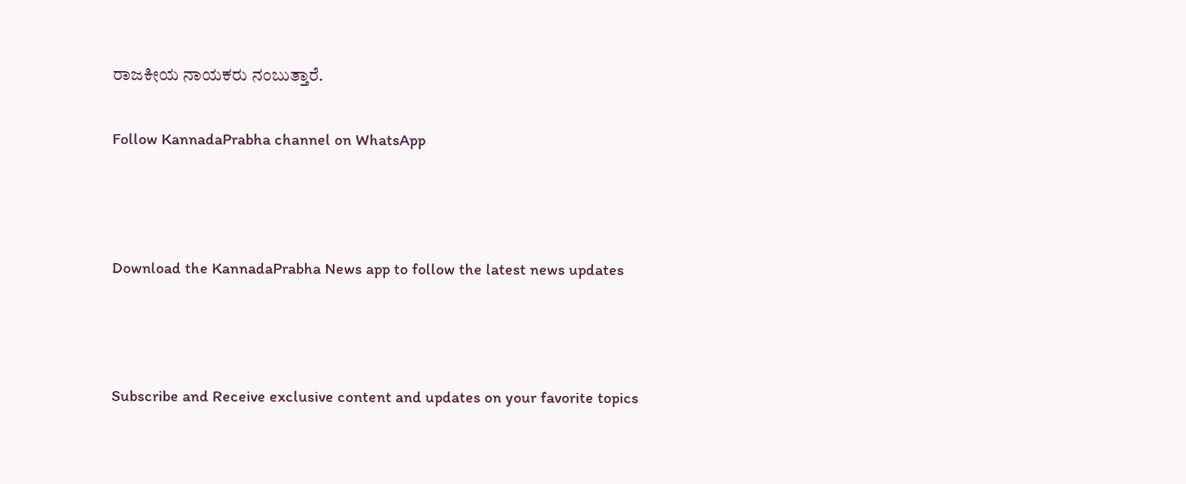ರಾಜಕೀಯ ನಾಯಕರು ನಂಬುತ್ತಾರೆ.

Follow KannadaPrabha channel on WhatsApp



Download the KannadaPrabha News app to follow the latest news updates



Subscribe and Receive exclusive content and updates on your favorite topics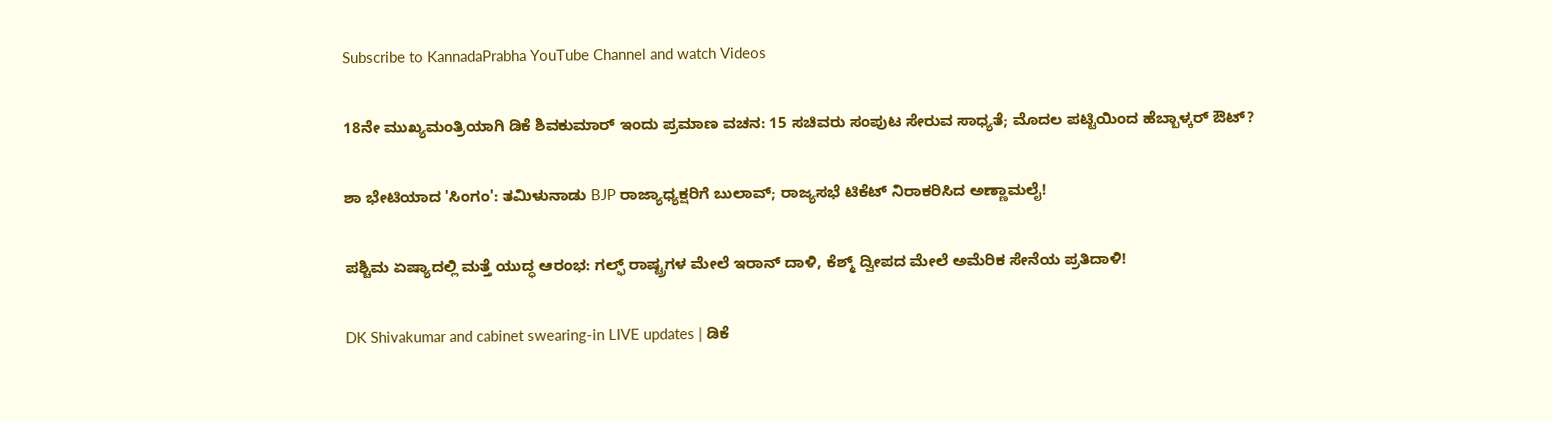Subscribe to KannadaPrabha YouTube Channel and watch Videos

18ನೇ ಮುಖ್ಯಮಂತ್ರಿಯಾಗಿ ಡಿಕೆ ಶಿವಕುಮಾರ್ ಇಂದು ಪ್ರಮಾಣ ವಚನ: 15 ಸಚಿವರು ಸಂಪುಟ ಸೇರುವ ಸಾಧ್ಯತೆ; ಮೊದಲ ಪಟ್ಟಿಯಿಂದ ಹೆಬ್ಬಾಳ್ಕರ್ ಔಟ್?

ಶಾ ಭೇಟಿಯಾದ 'ಸಿಂಗಂ': ತಮಿಳುನಾಡು BJP ರಾಜ್ಯಾಧ್ಯಕ್ಷರಿಗೆ ಬುಲಾವ್; ರಾಜ್ಯಸಭೆ ಟಿಕೆಟ್ ನಿರಾಕರಿಸಿದ ಅಣ್ಣಾಮಲೈ!

ಪಶ್ಚಿಮ ಏಷ್ಯಾದಲ್ಲಿ ಮತ್ತೆ ಯುದ್ಧ ಆರಂಭ: ಗಲ್ಫ್ ರಾಷ್ಟ್ರಗಳ ಮೇಲೆ ಇರಾನ್ ದಾಳಿ, ಕೆಶ್ಮ್ ದ್ವೀಪದ ಮೇಲೆ ಅಮೆರಿಕ ಸೇನೆಯ ಪ್ರತಿದಾಳಿ!

DK Shivakumar and cabinet swearing-in LIVE updates | ಡಿಕೆ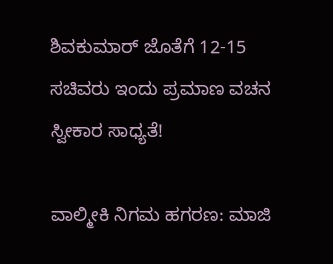ಶಿವಕುಮಾರ್ ಜೊತೆಗೆ 12-15 ಸಚಿವರು ಇಂದು ಪ್ರಮಾಣ ವಚನ ಸ್ವೀಕಾರ ಸಾಧ್ಯತೆ!

ವಾಲ್ಮೀಕಿ ನಿಗಮ ಹಗರಣ: ಮಾಜಿ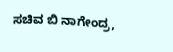ಸಚಿವ ಬಿ ನಾಗೇಂದ್ರ,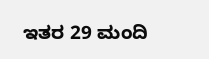ಇತರ 29 ಮಂದಿ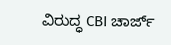ವಿರುದ್ಧ CBI ಚಾರ್ಜ್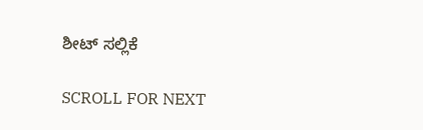ಶೀಟ್ ಸಲ್ಲಿಕೆ

SCROLL FOR NEXT